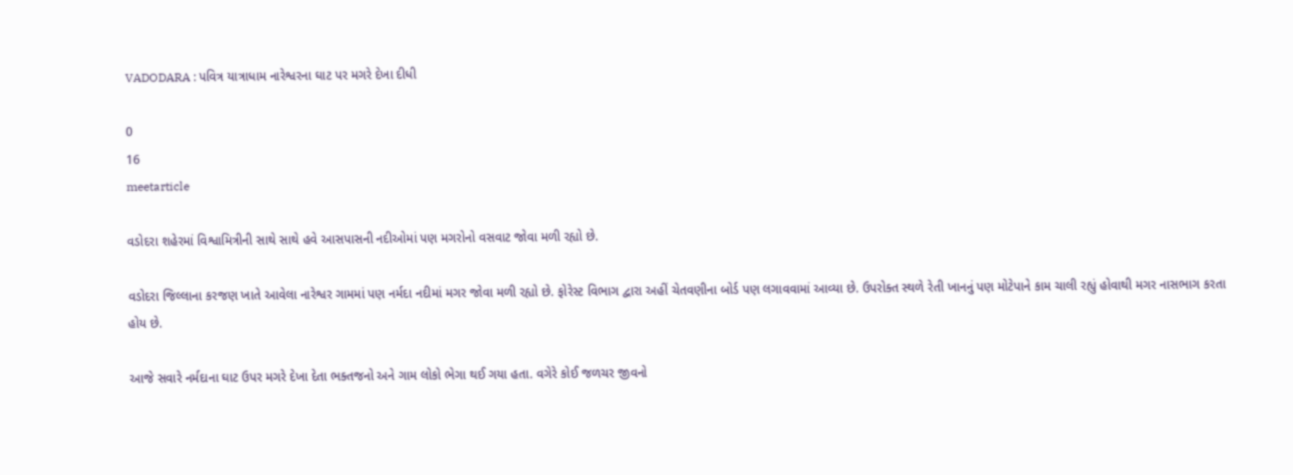VADODARA : પવિત્ર યાત્રાધામ નારેશ્વરના ઘાટ પર મગરે દેખા દીધી

0
16
meetarticle

વડોદરા શહેરમાં વિશ્વામિત્રીની સાથે સાથે હવે આસપાસની નદીઓમાં પણ મગરોનો વસવાટ જોવા મળી રહ્યો છે.

વડોદરા જિલ્લાના કરજણ ખાતે આવેલા નારેશ્વર ગામમાં પણ નર્મદા નદીમાં મગર જોવા મળી રહ્યો છે. ફોરેસ્ટ વિભાગ દ્વારા અહીં ચેતવણીના બોર્ડ પણ લગાવવામાં આવ્યા છે. ઉપરોક્ત સ્થળે રેતી ખાનનું પણ મોટેપાને કામ ચાલી રહ્યું હોવાથી મગર નાસભાગ કરતા હોય છે.

આજે સવારે નર્મદાના ઘાટ ઉપર મગરે દેખા દેતા ભક્તજનો અને ગામ લોકો ભેગા થઈ ગયા હતા. વગેરે કોઈ જળચર જીવનો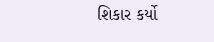શિકાર કર્યો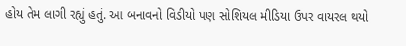હોય તેમ લાગી રહ્યું હતું. આ બનાવનો વિડીયો પણ સોશિયલ મીડિયા ઉપર વાયરલ થયો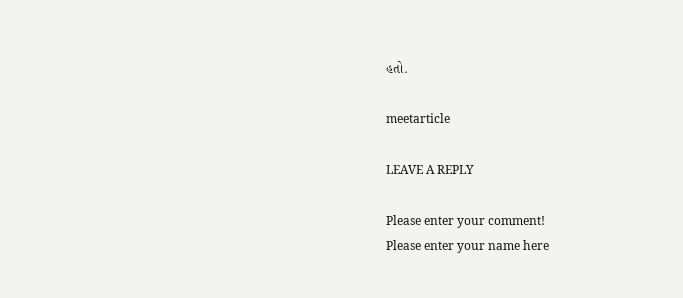હતો.

meetarticle

LEAVE A REPLY

Please enter your comment!
Please enter your name here